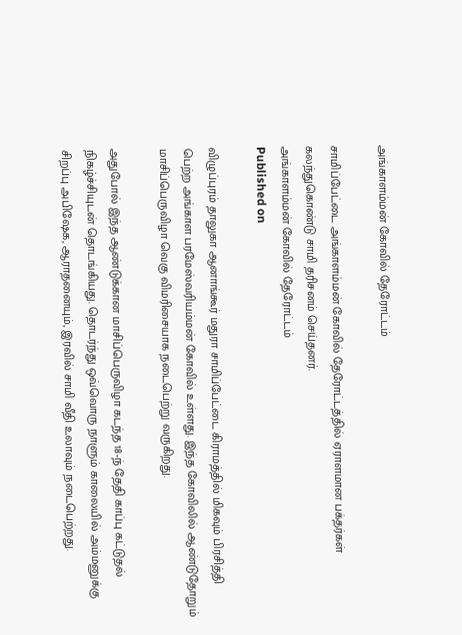அங்காளம்மன் கோவில் தேரோட்டம்

சாமிப்பேட்டை அங்காளம்மன் கோவில் தேரோட்டத்தில் ஏராளமான பக்தர்கள் கலந்துகொண்டு சாமி தரிசனம் செய்தனர்.
அங்காளம்மன் கோவில் தேரோட்டம்
Published on

விழுப்புரம் தாலுகா ஆனாங்கூர் மதுரா சாமிப்பேட்டை கிராமத்தில் மிகவும் பிரசித்தி பெற்ற அங்காள பரமேஸ்வரியம்மன் கோவில் உள்ளது. இந்த கோவிலில் ஆண்டுதோறும் மாசிப்பெருவிழா வெகு விமரிசையாக நடைபெற்று வருகிறது.

அதுபோல் இந்த ஆண்டுக்கான மாசிப்பெருவிழா கடந்த 18-ந் தேதி காப்பு கட்டுதல் நிகழ்ச்சியுடன் தொடங்கியது. தொடர்ந்து ஒவ்வொரு நாளும் காலையில் அம்மனுக்கு சிறப்பு அபிஷேக, ஆராதனையும், இரவில் சாமி வீதி உலாவும் நடைபெற்றது.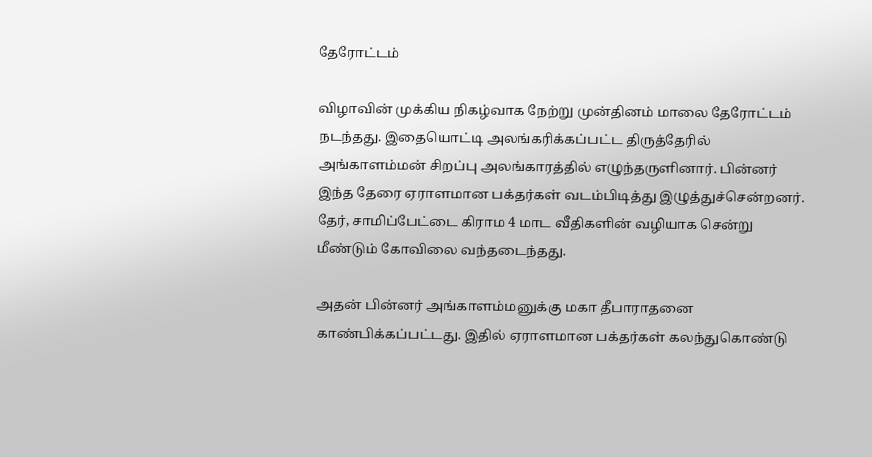தேரோட்டம்

விழாவின் முக்கிய நிகழ்வாக நேற்று முன்தினம் மாலை தேரோட்டம் நடந்தது. இதையொட்டி அலங்கரிக்கப்பட்ட திருத்தேரில் அங்காளம்மன் சிறப்பு அலங்காரத்தில் எழுந்தருளினார். பின்னர் இந்த தேரை ஏராளமான பக்தர்கள் வடம்பிடித்து இழுத்துச்சென்றனர். தேர், சாமிப்பேட்டை கிராம 4 மாட வீதிகளின் வழியாக சென்று மீண்டும் கோவிலை வந்தடைந்தது.

அதன் பின்னர் அங்காளம்மனுக்கு மகா தீபாராதனை காண்பிக்கப்பட்டது. இதில் ஏராளமான பக்தர்கள் கலந்துகொண்டு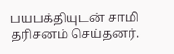பயபக்தியுடன் சாமி தரிசனம் செய்தனர்.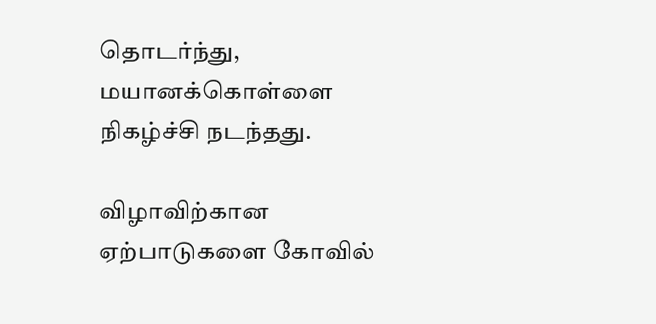தொடர்ந்து, மயானக்கொள்ளை நிகழ்ச்சி நடந்தது.

விழாவிற்கான ஏற்பாடுகளை கோவில்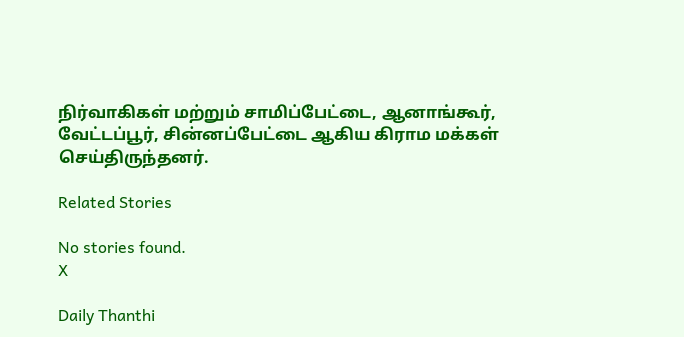நிர்வாகிகள் மற்றும் சாமிப்பேட்டை, ஆனாங்கூர், வேட்டப்பூர், சின்னப்பேட்டை ஆகிய கிராம மக்கள் செய்திருந்தனர்.

Related Stories

No stories found.
X

Daily Thanthi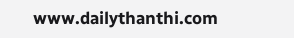www.dailythanthi.com